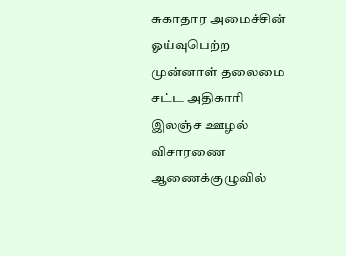சுகாதார அமைச்சின் ஓய்வுபெற்ற முன்னாள் தலைமை சட்ட அதிகாரி இலஞ்ச ஊழல் விசாரணை ஆணைக்குழுவில்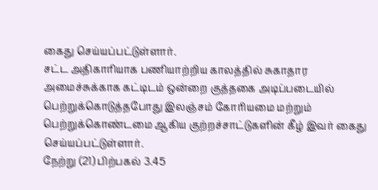கைது செய்யப்பட்டுள்ளார்.
சட்ட அதிகாரியாக பணியாற்றிய காலத்தில் சுகாதார அமைச்சுக்காக கட்டிடம் ஒன்றை குத்தகை அடிப்படையில் பெற்றுக்கொடுத்தபோது இலஞ்சம் கோரியமை மற்றும் பெற்றுக்கொண்டமை ஆகிய குற்றச்சாட்டுகளின் கீழ் இவர் கைது செய்யப்பட்டுள்ளார்.
நேற்று (21) பிற்பகல் 3.45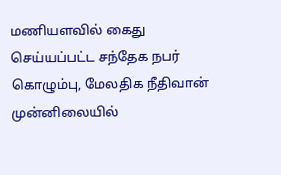மணியளவில் கைது செய்யப்பட்ட சந்தேக நபர் கொழும்பு, மேலதிக நீதிவான் முன்னிலையில்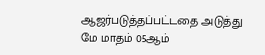ஆஜர்படுத்தப்பட்டதை அடுத்து மே மாதம் 05ஆம்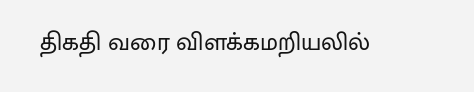திகதி வரை விளக்கமறியலில்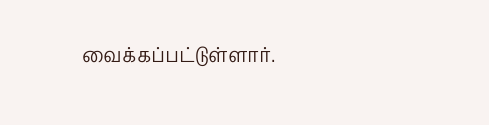வைக்கப்பட்டுள்ளார்.